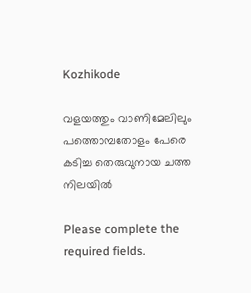Kozhikode

വളയത്തും വാണിമേലിലും പത്തൊമ്പതോളം പേരെ കടിച്ച തെരുവുനായ ചത്ത നിലയിൽ

Please complete the required fields.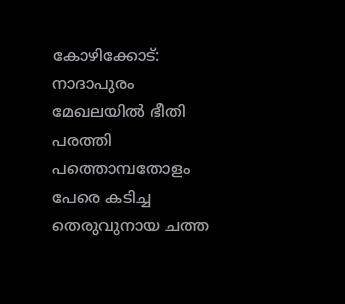കോഴിക്കോട്: നാദാപുരം മേഖലയിൽ ഭീതി പരത്തി പത്തൊമ്പതോളം പേരെ കടിച്ച തെരുവുനായ ചത്ത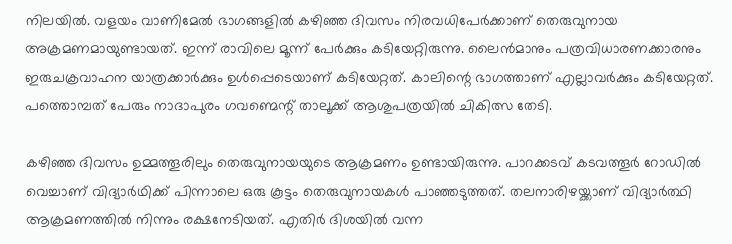നിലയിൽ. വളയം വാണിമേൽ ഭാഗങ്ങളിൽ കഴിഞ്ഞ ദിവസം നിരവധിപേർക്കാണ് തെരുവുനായ അക്രമണമായുണ്ടായത്. ഇന്ന് രാവിലെ മൂന്ന് പേർക്കും കടിയേറ്റിരുന്നു. ലൈൻമാനും പത്രവിധാരണക്കാരനും ഇരുചക്രവാഹന യാത്രക്കാർക്കും ഉൾപ്പെടെയാണ് കടിയേറ്റത്. കാലിന്റെ ഭാഗത്താണ് എല്ലാവർക്കും കടിയേറ്റത്. പത്തൊമ്പത് പേരും നാദാപുരം ഗവണ്മെന്റ് താലൂക്ക് ആശുപത്രയിൽ ചികിത്സ തേടി.

കഴിഞ്ഞ ദിവസം ഉമ്മത്തൂരിലും തെരുവുനായയുടെ ആക്രമണം ഉണ്ടായിരുന്നു. പാറക്കടവ് കടവത്തൂര്‍ റോഡില്‍ വെച്ചാണ് വിദ്യാര്‍ഥിക്ക് പിന്നാലെ ഒരു കൂട്ടം തെരുവുനായകൾ പാഞ്ഞടുത്തത്. തലനാരിഴയ്ക്കാണ് വിദ്യാർത്ഥി ആക്രമണത്തിൽ നിന്നും രക്ഷനേടിയത്. എതിര്‍ ദിശയില്‍ വന്ന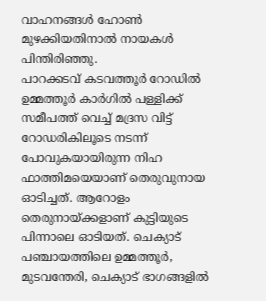വാഹനങ്ങള്‍ ഹോണ്‍ മുഴക്കിയതിനാല്‍ നായകള്‍ പിന്തിരിഞ്ഞു.
പാറക്കടവ് കടവത്തൂര്‍ റോഡില്‍ ഉമ്മത്തൂര്‍ കാര്‍ഗില്‍ പള്ളിക്ക് സമീപത്ത് വെച്ച് മദ്രസ വിട്ട് റോഡരികിലൂടെ നടന്ന് പോവുകയായിരുന്ന നിഹ ഫാത്തിമയെയാണ് തെരുവുനായ ഓടിച്ചത്. ആറോളം തെരുനായ്ക്കളാണ് കുട്ടിയുടെ പിന്നാലെ ഓടിയത്. ചെക്യാട് പഞ്ചായത്തിലെ ഉമ്മത്തൂര്‍, മുടവന്തേരി, ചെക്യാട് ഭാഗങ്ങളില്‍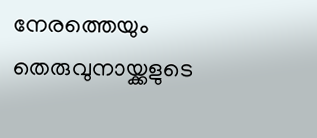നേരത്തെയും തെരുവുനായ്ക്കളുടെ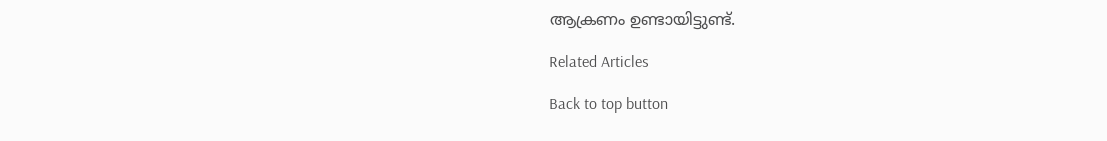ആക്രണം ഉണ്ടായിട്ടുണ്ട്.

Related Articles

Back to top button